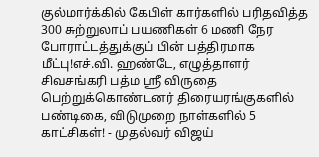குல்மார்க்கில் கேபிள் கார்களில் பரிதவித்த 300 சுற்றுலாப் பயணிகள் 6 மணி நேர போராட்டத்துக்குப் பின் பத்திரமாக மீட்பு!எச்.வி. ஹண்டே, எழுத்தாளர் சிவசங்கரி பத்ம ஸ்ரீ விருதை பெற்றுக்கொண்டனர் திரையரங்குகளில் பண்டிகை, விடுமுறை நாள்களில் 5 காட்சிகள்! - முதல்வர் விஜய்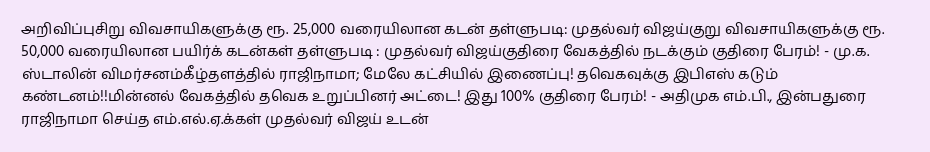அறிவிப்புசிறு விவசாயிகளுக்கு ரூ. 25,000 வரையிலான கடன் தள்ளுபடி: முதல்வர் விஜய்குறு விவசாயிகளுக்கு ரூ. 50,000 வரையிலான பயிர்க் கடன்கள் தள்ளுபடி : முதல்வர் விஜய்குதிரை வேகத்தில் நடக்கும் குதிரை பேரம்! - மு.க. ஸ்டாலின் விமர்சனம்கீழ்தளத்தில் ராஜிநாமா; மேலே கட்சியில் இணைப்பு! தவெகவுக்கு இபிஎஸ் கடும் கண்டனம்!!மின்னல் வேகத்தில் தவெக உறுப்பினர் அட்டை! இது 100% குதிரை பேரம்! - அதிமுக எம்.பி., இன்பதுரை ராஜிநாமா செய்த எம்.எல்.ஏ.க்கள் முதல்வர் விஜய் உடன்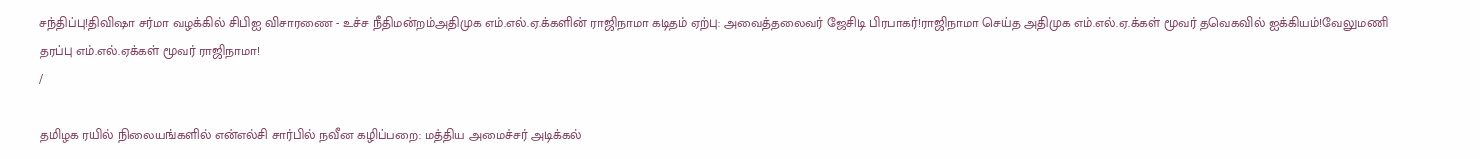சந்திப்பு!திவிஷா சர்மா வழக்கில் சிபிஐ விசாரணை - உச்ச நீதிமன்றம்அதிமுக எம்.எல்.ஏ.க்களின் ராஜிநாமா கடிதம் ஏற்பு: அவைத்தலைவர் ஜேசிடி பிரபாகர்!ராஜிநாமா செய்த அதிமுக எம்.எல்.ஏ.க்கள் மூவர் தவெகவில் ஐக்கியம்!வேலுமணி தரப்பு எம்.எல்.ஏக்கள் மூவர் ராஜிநாமா!
/

தமிழக ரயில் நிலையங்களில் என்எல்சி சார்பில் நவீன கழிப்பறை: மத்திய அமைச்சர் அடிக்கல்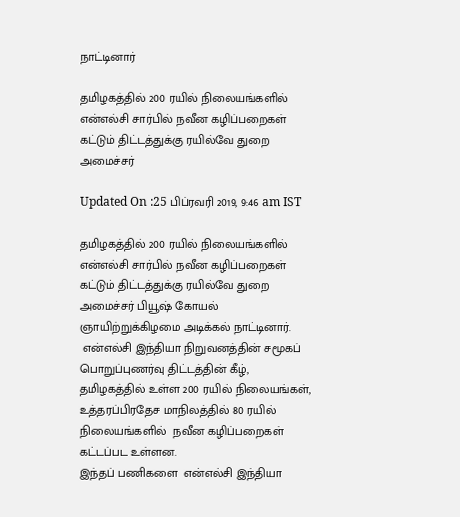நாட்டினார்

தமிழகத்தில் 200 ரயில் நிலையங்களில் என்எல்சி சார்பில் நவீன கழிப்பறைகள் கட்டும் திட்டத்துக்கு ரயில்வே துறை அமைச்சர்

Updated On :25 பிப்ரவரி 2019, 9:46 am IST

தமிழகத்தில் 200 ரயில் நிலையங்களில் என்எல்சி சார்பில் நவீன கழிப்பறைகள் கட்டும் திட்டத்துக்கு ரயில்வே துறை அமைச்சர் பியூஷ் கோயல் ஞாயிற்றுக்கிழமை அடிக்கல் நாட்டினார்.
 என்எல்சி இந்தியா நிறுவனத்தின் சமூகப் பொறுப்புணர்வு திட்டத்தின் கீழ், தமிழகத்தில் உள்ள 200 ரயில் நிலையங்கள், உத்தரப்பிரதேச மாநிலத்தில் 80 ரயில் நிலையங்களில்  நவீன கழிப்பறைகள் கட்டப்பட உள்ளன.
இந்தப் பணிகளை  என்எல்சி இந்தியா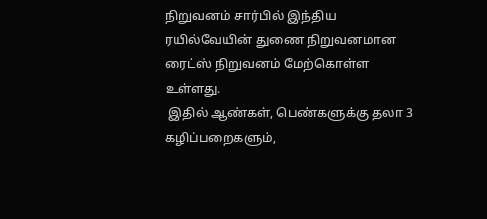நிறுவனம் சார்பில் இந்திய ரயில்வேயின் துணை நிறுவனமான ரைட்ஸ் நிறுவனம் மேற்கொள்ள உள்ளது.
 இதில் ஆண்கள், பெண்களுக்கு தலா 3 கழிப்பறைகளும்,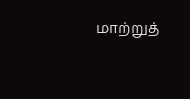மாற்றுத்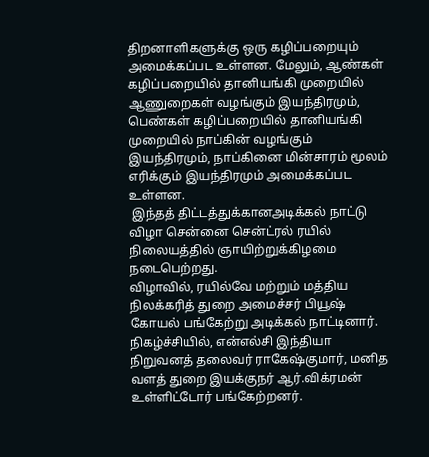திறனாளிகளுக்கு ஒரு கழிப்பறையும் அமைக்கப்பட உள்ளன. மேலும், ஆண்கள் கழிப்பறையில் தானியங்கி முறையில் ஆணுறைகள் வழங்கும் இயந்திரமும், பெண்கள் கழிப்பறையில் தானியங்கி முறையில் நாப்கின் வழங்கும் இயந்திரமும், நாப்கினை மின்சாரம் மூலம் எரிக்கும் இயந்திரமும் அமைக்கப்பட உள்ளன.
 இந்தத் திட்டத்துக்கானஅடிக்கல் நாட்டு விழா சென்னை சென்ட்ரல் ரயில் நிலையத்தில் ஞாயிற்றுக்கிழமை நடைபெற்றது.
விழாவில், ரயில்வே மற்றும் மத்திய நிலக்கரித் துறை அமைச்சர் பியூஷ் கோயல் பங்கேற்று அடிக்கல் நாட்டினார்.
நிகழ்ச்சியில், என்எல்சி இந்தியா நிறுவனத் தலைவர் ராகேஷ்குமார், மனித வளத் துறை இயக்குநர் ஆர்.விக்ரமன் உள்ளிட்டோர் பங்கேற்றனர்.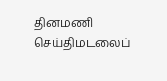தினமணி செய்திமடலைப்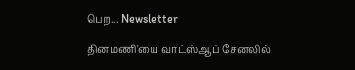பெற... Newsletter

தினமணி'யை வாட்ஸ்ஆப் சேனலில்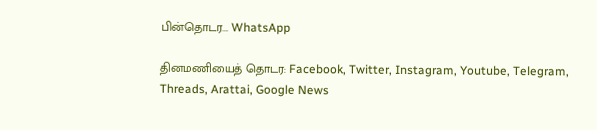பின்தொடர... WhatsApp

தினமணியைத் தொடர: Facebook, Twitter, Instagram, Youtube, Telegram, Threads, Arattai, Google News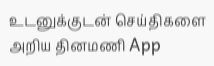உடனுக்குடன் செய்திகளை அறிய தினமணி App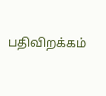பதிவிறக்கம்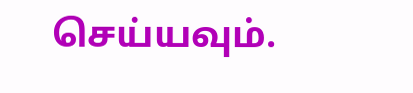செய்யவும்.